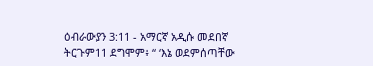ዕብራውያን 3:11 - አማርኛ አዲሱ መደበኛ ትርጉም11 ደግሞም፥ “ ‘እኔ ወደምሰጣቸው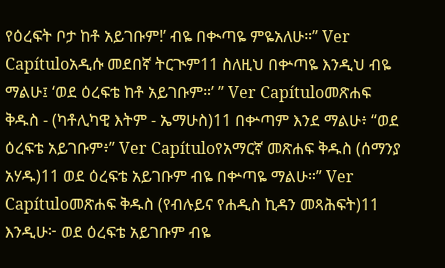የዕረፍት ቦታ ከቶ አይገቡም!’ ብዬ በቊጣዬ ምዬአለሁ።” Ver Capítuloአዲሱ መደበኛ ትርጒም11 ስለዚህ በቍጣዬ እንዲህ ብዬ ማልሁ፤ ‘ወደ ዕረፍቴ ከቶ አይገቡም።’ ” Ver Capítuloመጽሐፍ ቅዱስ - (ካቶሊካዊ እትም - ኤማሁስ)11 በቍጣም እንደ ማልሁ፥ “ወደ ዕረፍቴ አይገቡም፥” Ver Capítuloየአማርኛ መጽሐፍ ቅዱስ (ሰማንያ አሃዱ)11 ወደ ዕረፍቴ አይገቡም ብዬ በቍጣዬ ማልሁ።” Ver Capítuloመጽሐፍ ቅዱስ (የብሉይና የሐዲስ ኪዳን መጻሕፍት)11 እንዲሁ፦ ወደ ዕረፍቴ አይገቡም ብዬ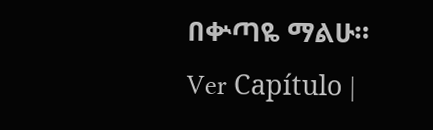በቍጣዬ ማልሁ። Ver Capítulo |